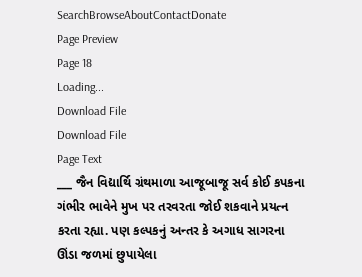SearchBrowseAboutContactDonate
Page Preview
Page 18
Loading...
Download File
Download File
Page Text
___ જૈન વિદ્યાર્થિ ગ્રંથમાળા આજૂબાજૂ સર્વ કોઈ કપકના ગંભીર ભાવેને મુખ પર તરવરતા જોઈ શકવાને પ્રયત્ન કરતા રહ્યા. પણ કલ્પકનું અન્તર કે અગાધ સાગરના ઊંડા જળમાં છુપાયેલા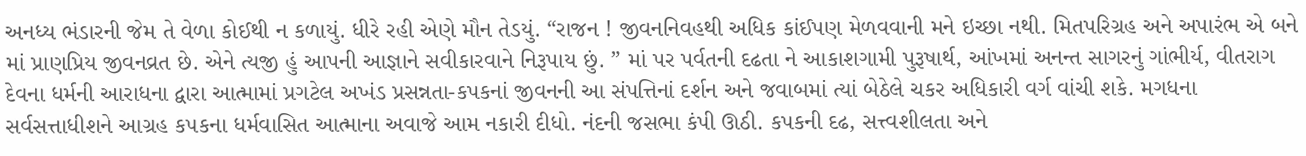અનધ્ય ભંડારની જેમ તે વેળા કોઈથી ન કળાયું. ધીરે રહી એણે મૌન તેડયું. “રાજન ! જીવનનિવહથી અધિક કાંઈપણ મેળવવાની મને ઇચ્છા નથી. મિતપરિગ્રહ અને અપારંભ એ બને માં પ્રાણપ્રિય જીવનવ્રત છે. એને ત્યજી હું આપની આજ્ઞાને સવીકારવાને નિરૂપાય છું. ” માં પર પર્વતની દઢતા ને આકાશગામી પુરૂષાર્થ, આંખમાં અનન્ત સાગરનું ગાંભીર્ય, વીતરાગ દેવના ધર્મની આરાધના દ્વારા આત્મામાં પ્રગટેલ અખંડ પ્રસન્નતા-કપકનાં જીવનની આ સંપત્તિનાં દર્શન અને જવાબમાં ત્યાં બેઠેલે ચકર અધિકારી વર્ગ વાંચી શકે. મગધના સર્વસત્તાધીશને આગ્રહ ક૫કના ધર્મવાસિત આત્માના અવાજે આમ નકારી દીધો. નંદની જસભા કંપી ઊઠી. કપકની દઢ, સત્ત્વશીલતા અને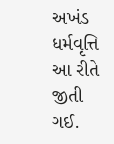અખંડ ધર્મવૃત્તિ આ રીતે જીતી ગઈ.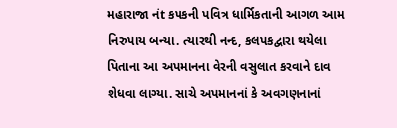મહારાજા નંt ક૫કની પવિત્ર ધાર્મિકતાની આગળ આમ નિરુપાય બન્યા. ત્યારથી નન્દ, કલપકદ્વારા થયેલા પિતાના આ અપમાનના વેરની વસુલાત કરવાને દાવ શેધવા લાગ્યા. સાચે અપમાનનાં કે અવગણનાનાં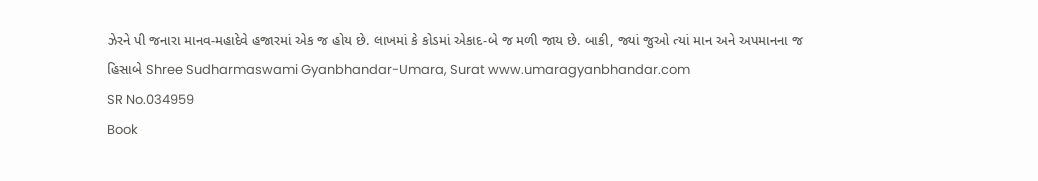ઝેરને પી જનારા માનવ-મહાદેવે હજારમાં એક જ હોય છે. લાખમાં કે કોડમાં એકાદ-બે જ મળી જાય છે. બાકી, જ્યાં જુઓ ત્યાં માન અને અપમાનના જ હિસાબે Shree Sudharmaswami Gyanbhandar-Umara, Surat www.umaragyanbhandar.com
SR No.034959
Book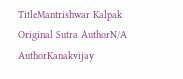TitleMantrishwar Kalpak
Original Sutra AuthorN/A
AuthorKanakvijay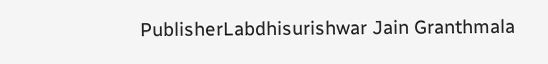PublisherLabdhisurishwar Jain Granthmala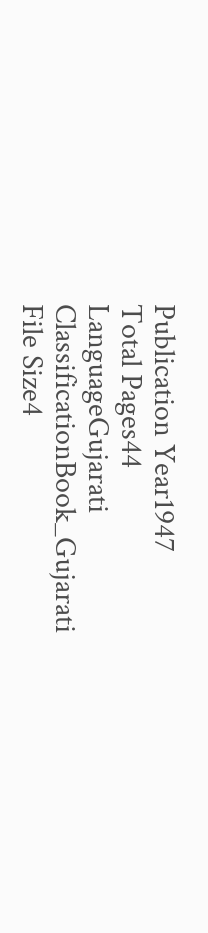Publication Year1947
Total Pages44
LanguageGujarati
ClassificationBook_Gujarati
File Size4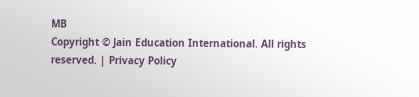MB
Copyright © Jain Education International. All rights reserved. | Privacy Policy